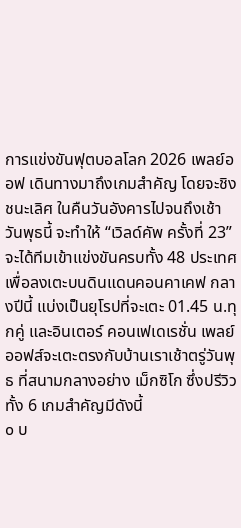การแข่งขันฟุตบอลโลก 2026 เพลย์ออฟ เดินทางมาถึงเกมสำคัญ โดยจะชิงชนะเลิศ ในคืนวันอังคารไปจนถึงเช้าวันพุธนี้ จะทำให้ “เวิลด์คัพ ครั้งที่ 23” จะได้ทีมเข้าแข่งขันครบทั้ง 48 ประเทศ เพื่อลงเตะบนดินแดนคอนคาเคฟ กลางปีนี้ แบ่งเป็นยุโรปที่จะเตะ 01.45 น.ทุกคู่ และอินเตอร์ คอนเฟเดเรชั่น เพลย์ออฟส์จะเตะตรงกับบ้านเราเช้าตรู่วันพุธ ที่สนามกลางอย่าง เม็กซิโก ซึ่งปรีวิวทั้ง 6 เกมสำคัญมีดังนี้
๐ บ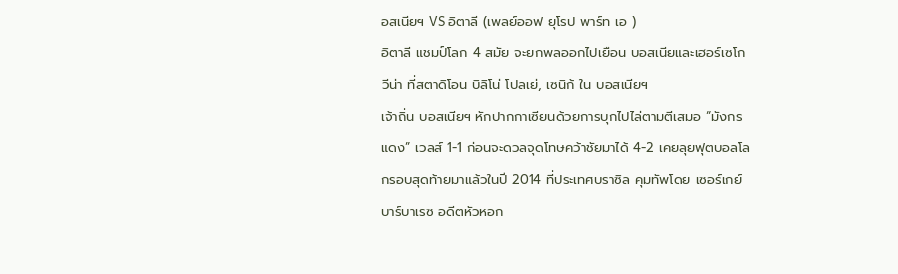อสเนียฯ VS อิตาลี (เพลย์ออฟ ยุโรป พาร์ท เอ )
อิตาลี แชมป์โลก 4 สมัย จะยกพลออกไปเยือน บอสเนียและเฮอร์เซโกวีน่า ที่สตาดิโอน บิลิโน่ โปลเย่, เซนิก้ ใน บอสเนียฯ
เจ้าถิ่น บอสเนียฯ หักปากกาเซียนด้วยการบุกไปไล่ตามตีเสมอ “มังกรแดง” เวลส์ 1-1 ก่อนจะดวลจุดโทษคว้าชัยมาได้ 4-2 เคยลุยฟุตบอลโลกรอบสุดท้ายมาแล้วในปี 2014 ที่ประเทศบราซิล คุมทัพโดย เซอร์เกย์ บาร์บาเรซ อดีตหัวหอก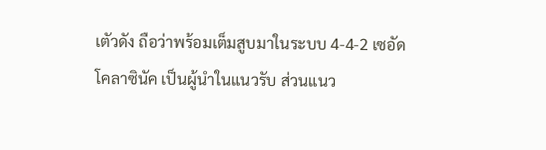เตัวดัง ถือว่าพร้อมเต็มสูบมาในระบบ 4-4-2 เซอัด โคลาซินัค เป็นผู้นำในแนวรับ ส่วนแนว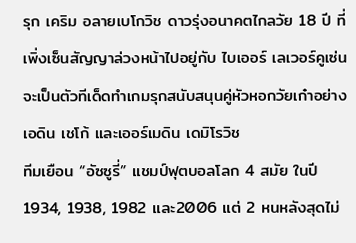รุก เคริม อลายเบโกวิช ดาวรุ่งอนาคตไกลวัย 18 ปี ที่เพิ่งเซ็นสัญญาล่วงหน้าไปอยู่กับ ไบเออร์ เลเวอร์คูเซ่น จะเป็นตัวทีเด็ดทำเกมรุกสนับสนุนคู่หัวหอกวัยเก๋าอย่าง เอดิน เชโก้ และเออร์เมดิน เดมิโรวิช
ทีมเยือน “อัซซูรี่” แชมป์ฟุตบอลโลก 4 สมัย ในปี 1934, 1938, 1982 และ2006 แต่ 2 หนหลังสุดไม่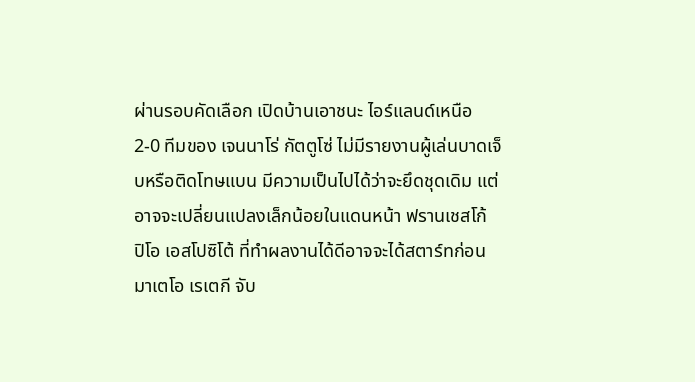ผ่านรอบคัดเลือก เปิดบ้านเอาชนะ ไอร์แลนด์เหนือ 2-0 ทีมของ เจนนาโร่ กัตตูโซ่ ไม่มีรายงานผู้เล่นบาดเจ็บหรือติดโทษแบน มีความเป็นไปได้ว่าจะยึดชุดเดิม แต่อาจจะเปลี่ยนแปลงเล็กน้อยในแดนหน้า ฟรานเชสโก้ ปิโอ เอสโปซิโต้ ที่ทำผลงานได้ดีอาจจะได้สตาร์ทก่อน มาเตโอ เรเตกี จับ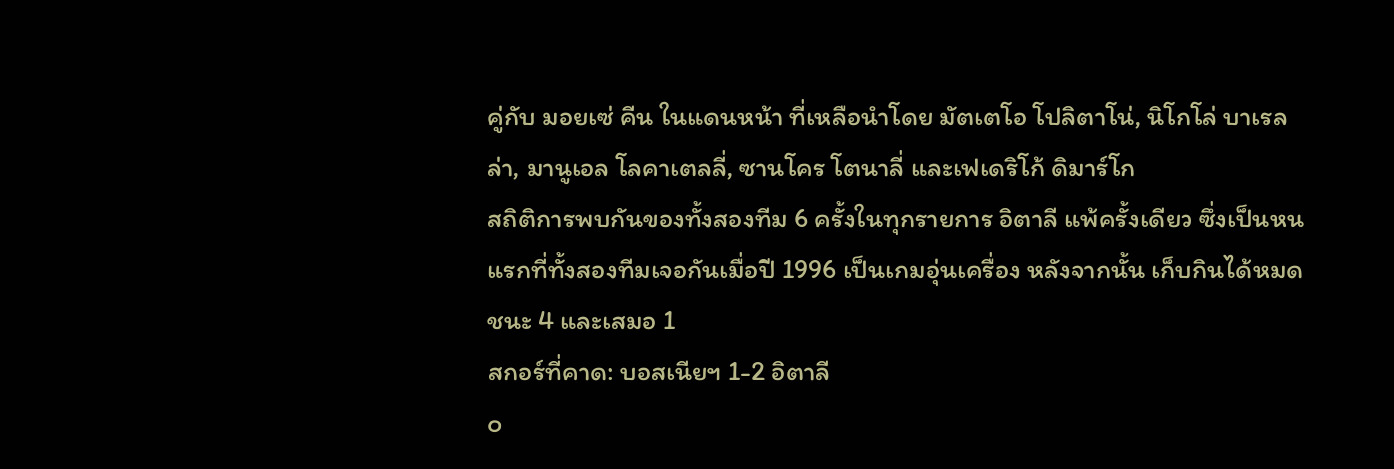คู่กับ มอยเซ่ คีน ในแดนหน้า ที่เหลือนำโดย มัตเตโอ โปลิตาโน่, นิโกโล่ บาเรลล่า, มานูเอล โลคาเตลลี่, ซานโคร โตนาลี่ และเฟเดริโก้ ดิมาร์โก
สถิติการพบกันของทั้งสองทีม 6 ครั้งในทุกรายการ อิตาลี แพ้ครั้งเดียว ซึ่งเป็นหนแรกที่ทั้งสองทีมเจอกันเมื่อปี 1996 เป็นเกมอุ่นเครื่อง หลังจากนั้น เก็บกินได้หมด ชนะ 4 และเสมอ 1
สกอร์ที่คาด: บอสเนียฯ 1-2 อิตาลี
๐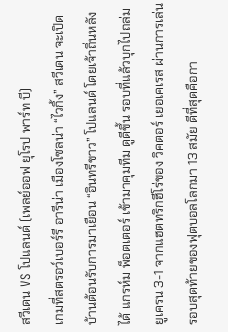สวีเดน VS โปแลนด์ (เพลย์ออฟ ยุโรป พาร์ท บี)
เกมที่สตรอว์เบอร์รี อารีน่า เมืองโซลน่า “ไวกิ้ง” สวีเดน จะเปิดบ้านต้อนรับการมาเยือน “อินทรีขาว” โปแลนด์ โดยเจ้าถิ่นหลังได้ แกรห์ม พ็อตเตอร์ เข้ามาคุมทีม ดูดีขึ้น รอบที่แล้วบุกไปถล่ม ยูเครน 3-1 จากแฮตทริกฮีโร่ของ วิคตอร์ เยอเคเรส ผ่านการเล่นรอบสุดท้ายของฟุตบอลโลกมา 13 สมัย ดีที่สุดคือกา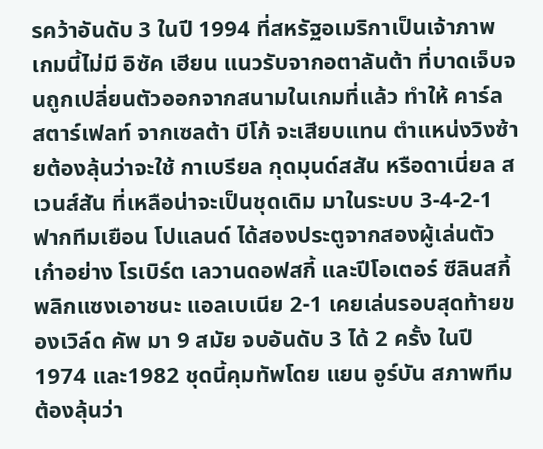รคว้าอันดับ 3 ในปี 1994 ที่สหรัฐอเมริกาเป็นเจ้าภาพ เกมนี้ไม่มี อิซัค เฮียน แนวรับจากอตาลันต้า ที่บาดเจ็บจนถูกเปลี่ยนตัวออกจากสนามในเกมที่แล้ว ทำให้ คาร์ล สตาร์เฟลท์ จากเซลต้า บีโก้ จะเสียบแทน ตำแหน่งวิงซ้ายต้องลุ้นว่าจะใช้ กาเบรียล กุดมุนด์สสัน หรือดาเนี่ยล สเวนส์สัน ที่เหลือน่าจะเป็นชุดเดิม มาในระบบ 3-4-2-1
ฟากทีมเยือน โปแลนด์ ได้สองประตูจากสองผู้เล่นตัวเก๋าอย่าง โรเบิร์ต เลวานดอฟสกี้ และปีโอเตอร์ ซีลินสกี้ พลิกแซงเอาชนะ แอลเบเนีย 2-1 เคยเล่นรอบสุดท้ายของเวิล์ด คัพ มา 9 สมัย จบอันดับ 3 ได้ 2 ครั้ง ในปี 1974 และ1982 ชุดนี้คุมทัพโดย แยน อูร์บัน สภาพทีมต้องลุ้นว่า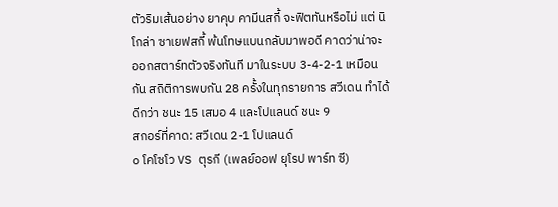ตัวริมเส้นอย่าง ยาคุบ คามีนสกี้ จะฟิตทันหรือไม่ แต่ นิโกล่า ซาเยฟสกี้ พ้นโทษแบนกลับมาพอดี คาดว่าน่าจะออกสตาร์ทตัวจริงทันที มาในระบบ 3-4-2-1 เหมือนกัน สถิติการพบกัน 28 ครั้งในทุกรายการ สวีเดน ทำได้ดีกว่า ชนะ 15 เสมอ 4 และโปแลนด์ ชนะ 9
สกอร์ที่คาด: สวีเดน 2-1 โปแลนด์
๐ โคโซโว VS ตุรกี (เพลย์ออฟ ยุโรป พาร์ท ซี)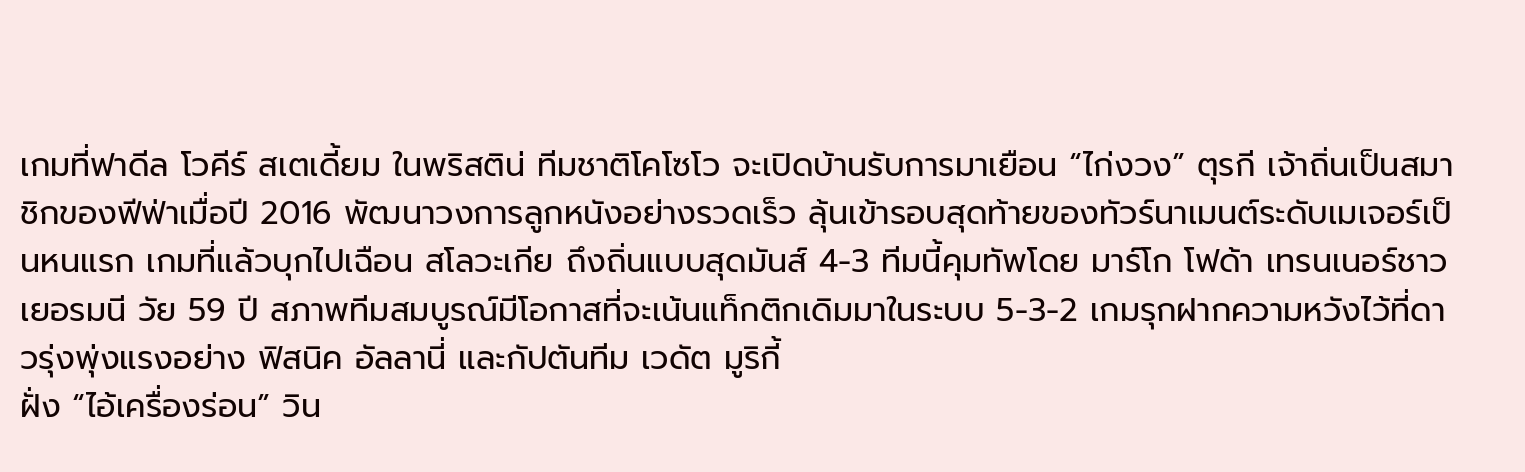เกมที่ฟาดีล โวคีร์ สเตเดี้ยม ในพริสติน่ ทีมชาติโคโซโว จะเปิดบ้านรับการมาเยือน “ไก่งวง” ตุรกี เจ้าถิ่นเป็นสมาชิกของฟีฟ่าเมื่อปี 2016 พัฒนาวงการลูกหนังอย่างรวดเร็ว ลุ้นเข้ารอบสุดท้ายของทัวร์นาเมนต์ระดับเมเจอร์เป็นหนแรก เกมที่แล้วบุกไปเฉือน สโลวะเกีย ถึงถิ่นแบบสุดมันส์ 4-3 ทีมนี้คุมทัพโดย มาร์โก โฟด้า เทรนเนอร์ชาวเยอรมนี วัย 59 ปี สภาพทีมสมบูรณ์มีโอกาสที่จะเน้นแท็กติกเดิมมาในระบบ 5-3-2 เกมรุกฝากความหวังไว้ที่ดาวรุ่งพุ่งแรงอย่าง ฟิสนิค อัลลานี่ และกัปตันทีม เวดัต มูริกี้
ฝั่ง “ไอ้เครื่องร่อน” วิน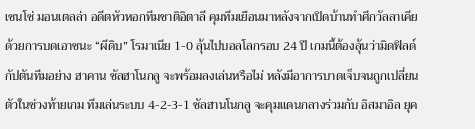เซนโซ่ มอนเตลล่า อดีตหัวหอกทีมชาติอิตาลี คุมทีมเยือนมาหลังจากเปิดบ้านทำศึกวัลลาเคีย ด้วยการบดเอาชนะ “ผีดิบ” โรมาเนีย 1-0 ลุ้นไปบอลโลกรอบ 24 ปี เกมนี้ต้องลุ้นว่ามิดฟิลด์กัปตันทีมอย่าง ฮาคาน ชัลฮาโนกลู จะพร้อมลงเล่นหรือไม่ หลังมีอาการบาดเจ็บจนถูกเปลี่ยนตัวในช่วงท้ายเกม ทีมเล่นระบบ 4-2-3-1 ชัลฮานโนกลู จะคุมแดนกลางร่วมกับ อิสมาอิล ยุค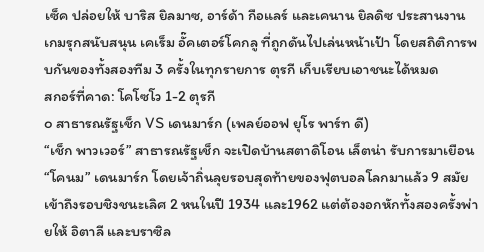เซ็ค ปล่อยให้ บาริส ยิลมาซ, อาร์ด้า กือแลร์ และเคนาน ยิลดิซ ประสานงานเกมรุกสนับสนุน เคเร็ม อั๊คเตอร์โคกลู ที่ถูกดันไปเล่นหน้าเป้า โดยสถิติการพบกันของทั้งสองทีม 3 ครั้งในทุกรายการ ตุรกี เก็บเรียบเอาชนะได้หมด
สกอร์ที่คาด: โคโซโว 1-2 ตุรกี
๐ สาธารณรัฐเช็ก VS เดนมาร์ก (เพลย์ออฟ ยุโร พาร์ท ดี)
“เช็ก พาวเวอร์” สาธารณรัฐเช็ก จะเปิดบ้านสตาดิโอน เล็ตน่า รับการมาเยือน “โคนม” เดนมาร์ก โดยเจ้าถิ่นลุยรอบสุดท้ายของฟุตบอลโลกมาแล้ว 9 สมัย เข้าถึงรอบชิงชนะเลิศ 2 หนในปี 1934 และ1962 แต่ต้องอกหักทั้งสองครั้งพ่ายให้ อิตาลี และบราซิล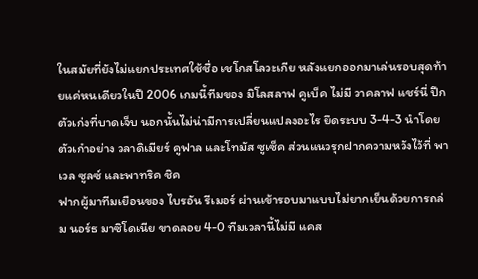ในสมัยที่ยังไม่แยกประเทศใช้ชื่อ เชโกสโลวะเกีย หลังแยกออกมาเล่นรอบสุดท้ายแค่หนเดียวในปี 2006 เกมนี้ทีมของ มิโลสลาฟ คูเบ็ค ไม่มี วาคลาฟ แชร์นี่ ปีกตัวเก่งที่บาดเจ็บ นอกนั้นไม่น่ามีการเปลี่ยนแปลงอะไร ยึดระบบ 3-4-3 นำโดยตัวเก๋าอย่าง วลาดิเมียร์ คูฟาล และโทมัส ซูเซ็ค ส่วนแนวรุกฝากความหวังไว้ที่ พาเวล ซูลซ์ และพาทริค ชิค
ฟากผู้มาทีมเยือนของ ไบรอัน รีเมอร์ ผ่านเข้ารอบมาแบบไม่ยากเย็นด้วยการถล่ม นอร์ธ มาซิโดเนีย ขาดลอย 4-0 ทีมเวลานี้ไม่มี แคส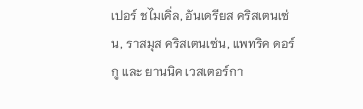เปอร์ ชไมเคิ่ล, อันเดรียส คริสเตนเซ่น, ราสมุส คริสเตนเซ่น, แพทริค ดอร์กู และ ยานนิค เวสเตอร์กา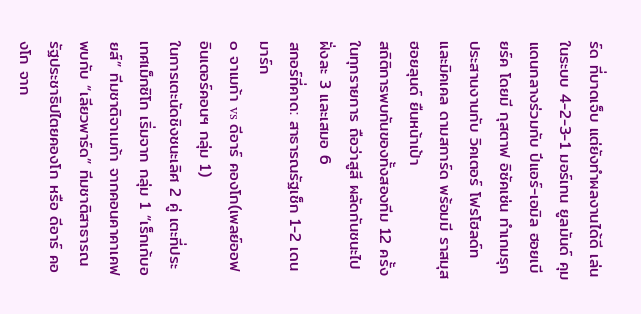ร์ด ที่บาดเจ็บ แต่ยังทำผลงานได้ดี เล่นในระบบ 4-2-3-1 มอร์เทน ยูลมันด์ คุมแดนกลางร่วมกับ ปีแอร์-เอมิล ฮอยเบียร์ค โดยมี กุสตาฟ อิซัคเซ่น ทำเกมรุกประสานงานกับ วิคเตอร์ โฟรโฮลด์ท และมิคเคล ดามสการ์ด พร้อมมี ราสมุส ฮอยลุนด์ ยืนหน้าเป้า
สถิติการพบกันของทั้งสองทีม 12 ครั้งในทุกรายการ ถือว่าสูสี ผลัดกันชนะไปฝั่งละ 3 และเสมอ 6
สกอร์ที่คาด: สาธารณรัฐเช็ก 1-2 เดนมาร์ก
๐ จาเมก้า vs ดีอาร์ คองโก(เพลย์ออฟ อินเตอร์คอนฯ กลุ่ม 1)
ในการเตะนัดชิงชนะเลิศ 2 คู่ เตะที่ประเทศเม็กซิโก เริ่มจาก กลุ่ม 1 “เร็กเก้บอยส์” ทีมชาติจาเมก้า จากคอนคาคาเคฟ พบกับ “เลียวพาร์ด” ทีมชาติสาธารณรัฐประชาธิปไตยคองโก หรือ ดีอาร์ คองโก จาก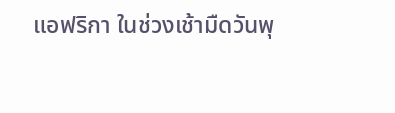แอฟริกา ในช่วงเช้ามืดวันพุ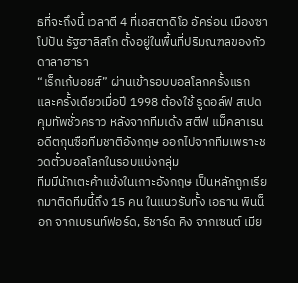ธที่จะถึงนี้ เวลาตี 4 ที่เอสตาดิโอ อัคร่อน เมืองซาโปปัน รัฐฮาลิสโก ตั้งอยู่ในพื้นที่ปริมณฑลของกัวดาลาฮารา
“เร็กเก้บอยส์” ผ่านเข้ารอบบอลโลกครั้งแรกและครั้งเดียวเมื่อปี 1998 ต้องใช้ รูดอล์ฟ สเปด คุมทัพชั่วคราว หลังจากทีมเด้ง สตีฟ แม็คลาเรน อดีตกุนซือทีมชาติอังกฤษ ออกไปจากทีมเพราะชวดตั๋วบอลโลกในรอบแบ่งกลุ่ม
ทีมมีนักเตะค้าแข้งในเกาะอังกฤษ เป็นหลักถูกเรียกมาติดทีมนี้ถึง 15 คน ในแนวรับทั้ง เอธาน พินน็อก จากเบรนท์ฟอร์ด, ริชาร์ด คิง จากเซนต์ เมีย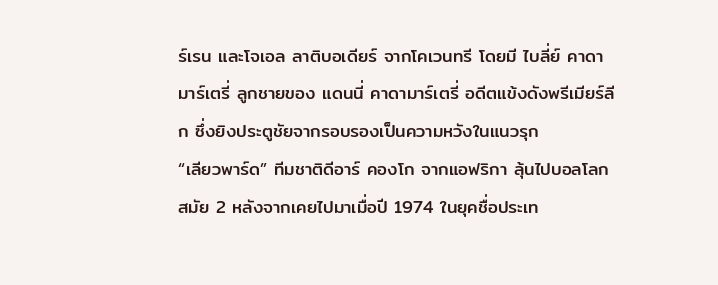ร์เรน และโจเอล ลาติบอเดียร์ จากโคเวนทรี โดยมี ไบลี่ย์ คาดามาร์เตรี่ ลูกชายของ แดนนี่ คาดามาร์เตรี่ อดีตแข้งดังพรีเมียร์ลีก ซึ่งยิงประตูชัยจากรอบรองเป็นความหวังในแนวรุก
“เลียวพาร์ด” ทีมชาติดีอาร์ คองโก จากแอฟริกา ลุ้นไปบอลโลกสมัย 2 หลังจากเคยไปมาเมื่อปี 1974 ในยุคชื่อประเท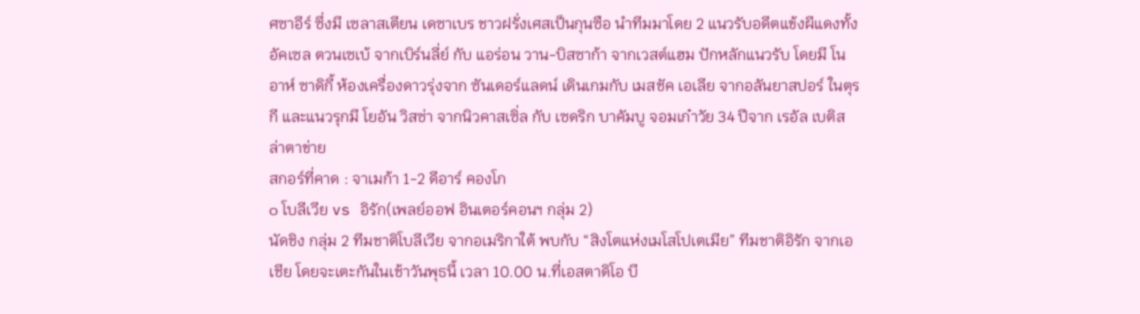ศซาอีร์ ซึ่งมี เซลาสเตียน เดซาเบร ชาวฝรั่งเศสเป็นกุนซือ นำทีมมาโดย 2 แนวรับอดีตแข้งผีแดงทั้ง อัคเซล ตวนเซเบ้ จากเบิร์นลี่ย์ กับ แอร่อน วาน-บิสซาก้า จากเวสต์แฮม ปักหลักแนวรับ โดยมี โนอาห์ ซาดิกี้ ห้องเครื่องดาวรุ่งจาก ซันเดอร์แลดน์ เดินเกมกับ เมสชัค เอเลีย จากอลันยาสปอร์ ในตุรกี และแนวรุกมี โยอัน วิสซ่า จากนิวคาสเซิ่ล กับ เซดริก บาคัมบู จอมเก๋าวัย 34 ปีจาก เรอัล เบติส ล่าตาข่าย
สกอร์ที่คาด : จาเมก้า 1-2 ดีอาร์ คองโก
๐ โบลีเวีย vs อิรัก(เพลย์ออฟ อินเตอร์คอนฯ กลุ่ม 2)
นัดชิง กลุ่ม 2 ทีมชาติโบลีเวีย จากอเมริกาใต้ พบกับ “สิงโตแห่งเมโสโปเตเมีย” ทีมชาติอิรัก จากเอเชีย โดยจะเตะกันในเช้าวันพุธนี้ เวลา 10.00 น.ที่เอสตาดิโอ บี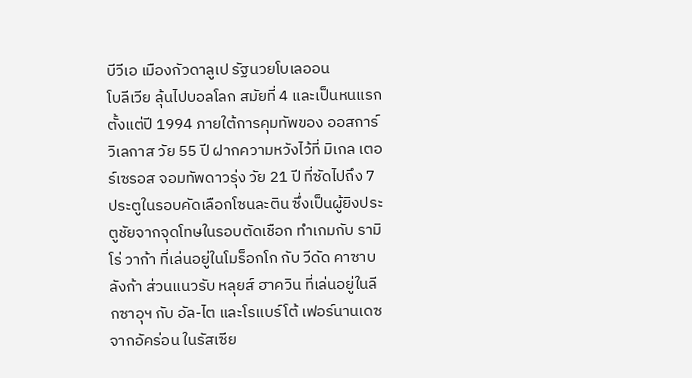บีวีเอ เมืองกัวดาลูเป รัฐนวยโบเลออน
โบลีเวีย ลุ้นไปบอลโลก สมัยที่ 4 และเป็นหนแรกตั้งแต่ปี 1994 ภายใต้การคุมทัพของ ออสการ์ วิเลกาส วัย 55 ปี ฝากความหวังไว้ที่ มิเกล เตอร์เซรอส จอมทัพดาวรุ่ง วัย 21 ปี ที่ซัดไปถึง 7 ประตูในรอบคัดเลือกโซนละติน ซึ่งเป็นผู้ยิงประตูชัยจากจุดโทษในรอบตัดเชือก ทำเกมกับ รามิโร่ วาก้า ที่เล่นอยู่ในโมร็อกโก กับ วีดัด คาซาบลังก้า ส่วนแนวรับ หลุยส์ ฮาควิน ที่เล่นอยู่ในลีกซาอุฯ กับ อัล-ไต และโรแบร์โต้ เฟอร์นานเดซ จากอัคร่อน ในรัสเซีย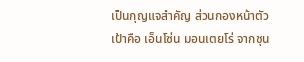เป็นกุญแจสำคัญ ส่วนกองหน้าตัวเป้าคือ เอ็นโซ่น มอนเตยโร่ จากชุน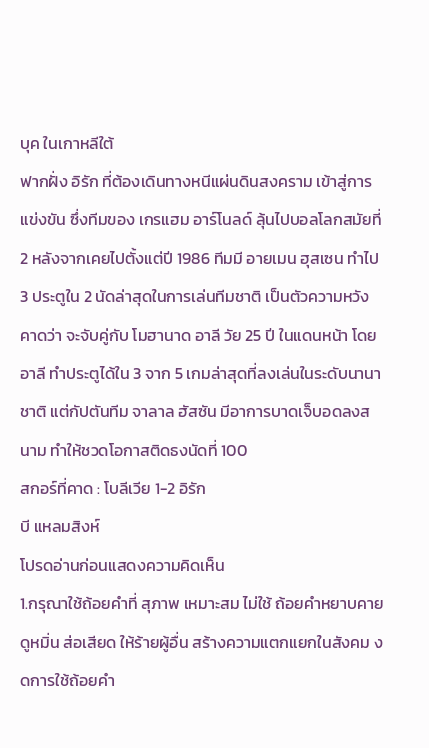บุค ในเกาหลีใต้
ฟากฝั่ง อิรัก ที่ต้องเดินทางหนีแผ่นดินสงคราม เข้าสู่การแข่งขัน ซึ่งทีมของ เกรแฮม อาร์โนลด์ ลุ้นไปบอลโลกสมัยที่ 2 หลังจากเคยไปตั้งแต่ปี 1986 ทีมมี อายเมน ฮุสเซน ทำไป 3 ประตูใน 2 นัดล่าสุดในการเล่นทีมชาติ เป็นตัวความหวัง คาดว่า จะจับคู่กับ โมฮานาด อาลี วัย 25 ปี ในแดนหน้า โดย อาลี ทำประตูได้ใน 3 จาก 5 เกมล่าสุดที่ลงเล่นในระดับนานาชาติ แต่กัปตันทีม จาลาล ฮัสซัน มีอาการบาดเจ็บอดลงสนาม ทำให้ชวดโอกาสติดธงนัดที่ 100
สกอร์ที่คาด : โบลีเวีย 1-2 อิรัก
บี แหลมสิงห์
โปรดอ่านก่อนแสดงความคิดเห็น
1.กรุณาใช้ถ้อยคำที่ สุภาพ เหมาะสม ไม่ใช้ ถ้อยคำหยาบคาย ดูหมิ่น ส่อเสียด ให้ร้ายผู้อื่น สร้างความแตกแยกในสังคม งดการใช้ถ้อยคำ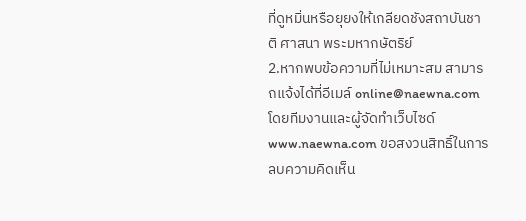ที่ดูหมิ่นหรือยุยงให้เกลียดชังสถาบันชาติ ศาสนา พระมหากษัตริย์
2.หากพบข้อความที่ไม่เหมาะสม สามารถแจ้งได้ที่อีเมล์ online@naewna.com โดยทีมงานและผู้จัดทำเว็บไซด์ www.naewna.com ขอสงวนสิทธิ์ในการลบความคิดเห็น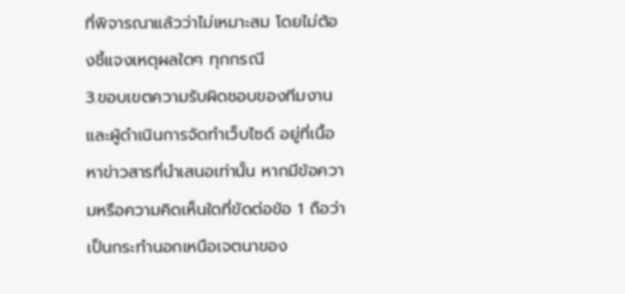ที่พิจารณาแล้วว่าไม่เหมาะสม โดยไม่ต้องชี้แจงเหตุผลใดๆ ทุกกรณี
3.ขอบเขตความรับผิดชอบของทีมงานและผู้ดำเนินการจัดทำเว็บไซด์ อยู่ที่เนื้อหาข่าวสารที่นำเสนอเท่านั้น หากมีข้อความหรือความคิดเห็นใดที่ขัดต่อข้อ 1 ถือว่าเป็นกระทำนอกเหนือเจตนาของ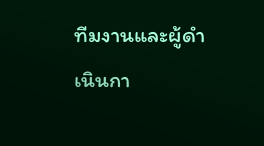ทีมงานและผู้ดำเนินกา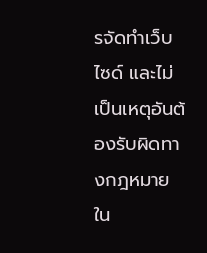รจัดทำเว็บไซด์ และไม่เป็นเหตุอันต้องรับผิดทางกฎหมายใน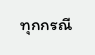ทุกกรณี